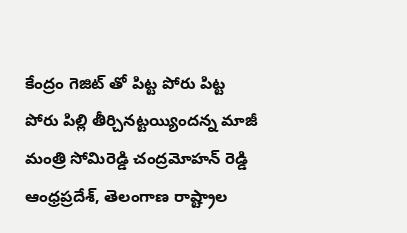కేంద్రం గెజిట్ తో పిట్ట పోరు పిట్ట పోరు పిల్లి తీర్చినట్టయ్యిందన్న మాజీ మంత్రి సోమిరెడ్డి చంద్రమోహన్ రెడ్డి
ఆంధ్రప్రదేశ్, తెలంగాణ రాష్ట్రాల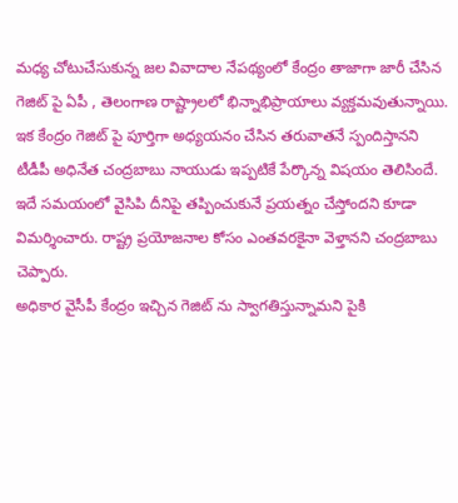మధ్య చోటుచేసుకున్న జల వివాదాల నేపథ్యంలో కేంద్రం తాజాగా జారీ చేసిన గెజిట్ పై ఏపీ , తెలంగాణ రాష్ట్రాలలో భిన్నాభిప్రాయాలు వ్యక్తమవుతున్నాయి. ఇక కేంద్రం గెజిట్ పై పూర్తిగా అధ్యయనం చేసిన తరువాతనే స్పందిస్తానని టీడీపీ అధినేత చంద్రబాబు నాయుడు ఇప్పటికే పేర్కొన్న విషయం తెలిసిందే. ఇదే సమయంలో వైసిపి దీనిపై తప్పించుకునే ప్రయత్నం చేస్తోందని కూడా విమర్శించారు. రాష్ట్ర ప్రయోజనాల కోసం ఎంతవరకైనా వెళ్తానని చంద్రబాబు చెప్పారు.
అధికార వైసీపీ కేంద్రం ఇచ్చిన గెజిట్ ను స్వాగతిస్తున్నామని పైకి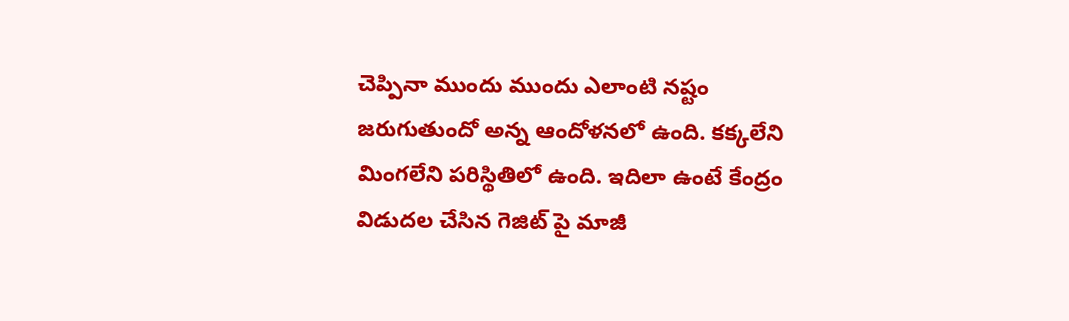చెప్పినా ముందు ముందు ఎలాంటి నష్టం జరుగుతుందో అన్న ఆందోళనలో ఉంది. కక్కలేని మింగలేని పరిస్థితిలో ఉంది. ఇదిలా ఉంటే కేంద్రం విడుదల చేసిన గెజిట్ పై మాజీ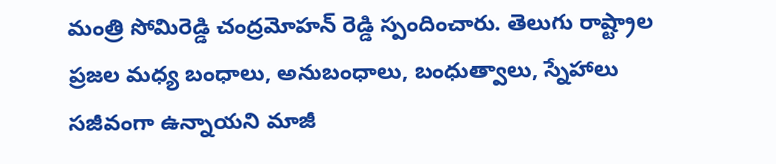మంత్రి సోమిరెడ్డి చంద్రమోహన్ రెడ్డి స్పందించారు. తెలుగు రాష్ట్రాల ప్రజల మధ్య బంధాలు, అనుబంధాలు, బంధుత్వాలు, స్నేహాలు సజీవంగా ఉన్నాయని మాజీ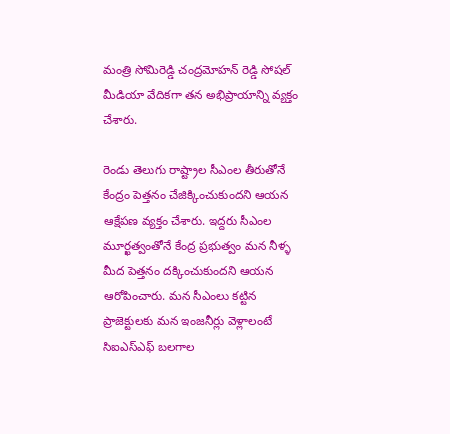మంత్రి సోమిరెడ్డి చంద్రమోహన్ రెడ్డి సోషల్ మీడియా వేదికగా తన అభిప్రాయాన్ని వ్యక్తం చేశారు.

రెండు తెలుగు రాష్ట్రాల సీఎంల తీరుతోనే కేంద్రం పెత్తనం చేజిక్కించుకుందని ఆయన ఆక్షేపణ వ్యక్తం చేశారు. ఇద్దరు సీఎంల మూర్ఖత్వంతోనే కేంద్ర ప్రభుత్వం మన నీళ్ళ మీద పెత్తనం దక్కించుకుందని ఆయన ఆరోపించారు. మన సీఎంలు కట్టిన ప్రాజెక్టులకు మన ఇంజనీర్లు వెళ్లాలంటే సిఐఎస్ఎఫ్ బలగాల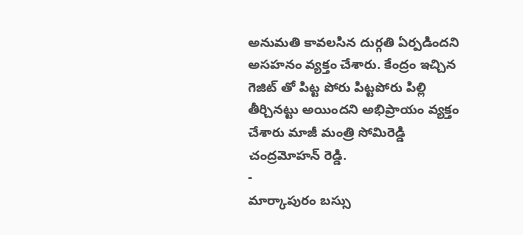అనుమతి కావలసిన దుర్గతి ఏర్పడిందని అసహనం వ్యక్తం చేశారు. కేంద్రం ఇచ్చిన గెజిట్ తో పిట్ట పోరు పిట్టపోరు పిల్లి తీర్చినట్టు అయిందని అభిప్రాయం వ్యక్తం చేశారు మాజీ మంత్రి సోమిరెడ్డి చంద్రమోహన్ రెడ్డి.
-
మార్కాపురం బస్సు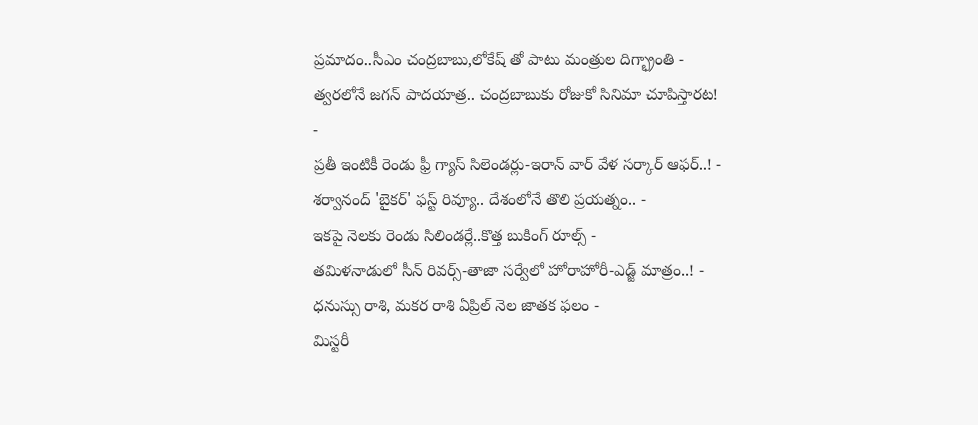ప్రమాదం..సీఎం చంద్రబాబు,లోకేష్ తో పాటు మంత్రుల దిగ్భ్రాంతి -
త్వరలోనే జగన్ పాదయాత్ర.. చంద్రబాబుకు రోజుకో సినిమా చూపిస్తారట! -
ప్రతీ ఇంటికీ రెండు ఫ్రీ గ్యాస్ సిలెండర్లు-ఇరాన్ వార్ వేళ సర్కార్ ఆఫర్..! -
శర్వానంద్ 'బైకర్' ఫస్ట్ రివ్యూ.. దేశంలోనే తొలి ప్రయత్నం.. -
ఇకపై నెలకు రెండు సిలిండర్లే..కొత్త బుకింగ్ రూల్స్ -
తమిళనాడులో సీన్ రివర్స్-తాజా సర్వేలో హోరాహోరీ-ఎడ్జ్ మాత్రం..! -
ధనుస్సు రాశి, మకర రాశి ఏప్రిల్ నెల జాతక ఫలం -
మిస్టరీ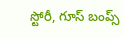స్టోరీ, గూస్ బంప్స్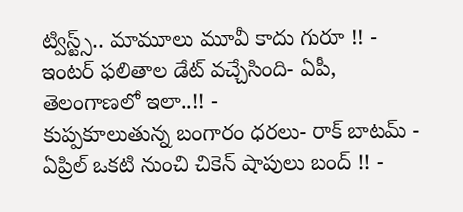ట్విస్ట్స్.. మామూలు మూవీ కాదు గురూ !! -
ఇంటర్ ఫలితాల డేట్ వచ్చేసింది- ఏపీ, తెలంగాణలో ఇలా..!! -
కుప్పకూలుతున్న బంగారం ధరలు- రాక్ బాటమ్ -
ఏప్రిల్ ఒకటి నుంచి చికెన్ షాపులు బంద్ !! -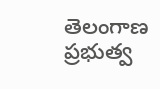తెలంగాణ ప్రభుత్వ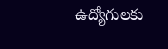ఉద్యోగులకు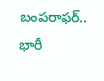బంపరాఫర్.. భారీ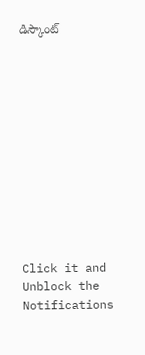డిస్కౌంట్












Click it and Unblock the Notifications